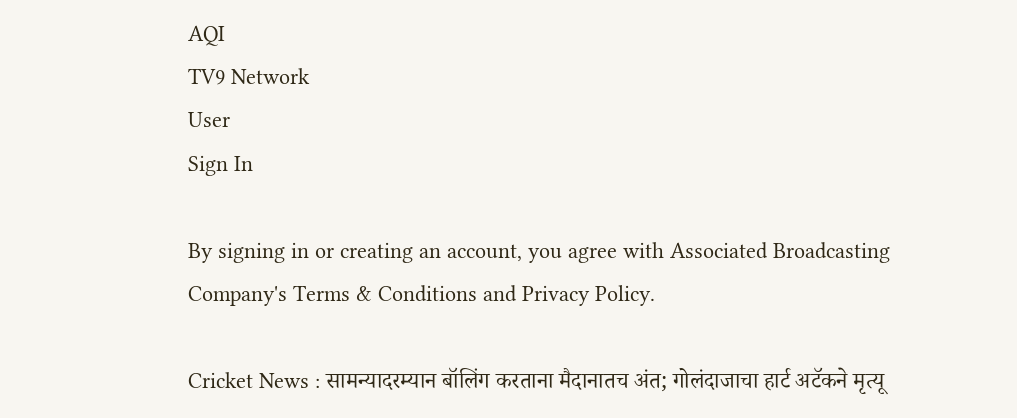AQI
TV9 Network
User
Sign In

By signing in or creating an account, you agree with Associated Broadcasting Company's Terms & Conditions and Privacy Policy.

Cricket News : सामन्यादरम्यान बॉलिंग करताना मैदानातच अंत; गोलंदाजाचा हार्ट अटॅकने मृत्यू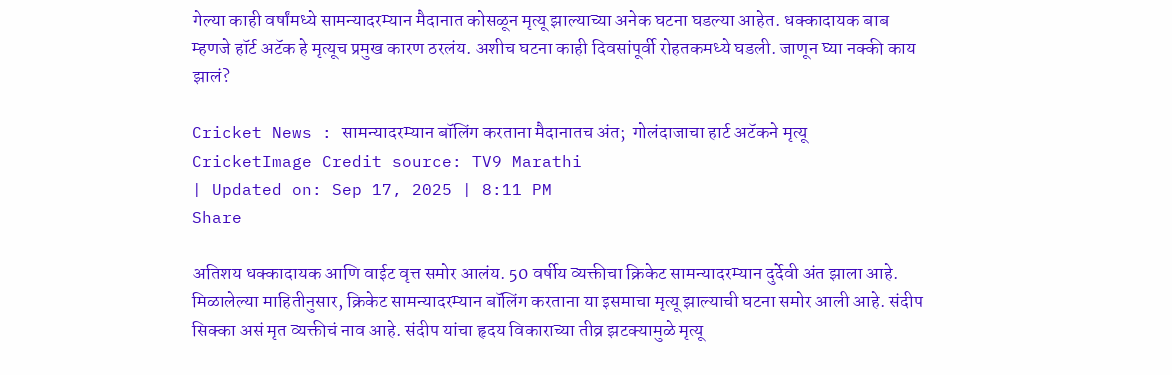गेल्या काही वर्षांमध्ये सामन्यादरम्यान मैदानात कोसळून मृत्यू झाल्याच्या अनेक घटना घडल्या आहेत. धक्कादायक बाब म्हणजे हॉर्ट अटॅक हे मृत्यूच प्रमुख कारण ठरलंय. अशीच घटना काही दिवसांपूर्वी रोहतकमध्ये घडली. जाणून घ्या नक्की काय झालं?

Cricket News : सामन्यादरम्यान बॉलिंग करताना मैदानातच अंत;  गोलंदाजाचा हार्ट अटॅकने मृत्यू
CricketImage Credit source: TV9 Marathi
| Updated on: Sep 17, 2025 | 8:11 PM
Share

अतिशय धक्कादायक आणि वाईट वृत्त समोर आलंय. 50 वर्षीय व्यक्तीचा क्रिकेट सामन्यादरम्यान दुर्देवी अंत झाला आहे. मिळालेल्या माहितीनुसार, क्रिकेट सामन्यादरम्यान बॉलिंग करताना या इसमाचा मृत्यू झाल्याची घटना समोर आली आहे. संदीप सिक्का असं मृत व्यक्तीचं नाव आहे. संदीप यांचा हृदय विकाराच्या तीव्र झटक्यामुळे मृत्यू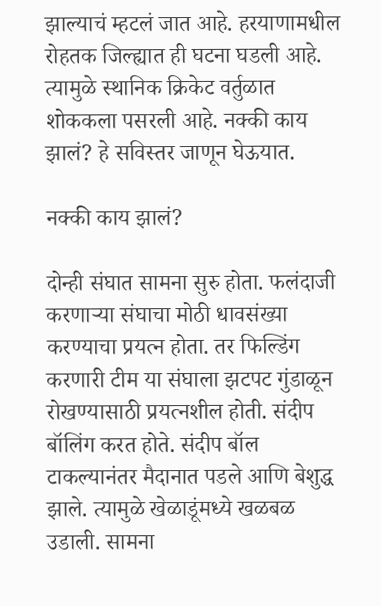झाल्याचं म्हटलं जात आहे. हरयाणामधील रोहतक जिल्ह्यात ही घटना घडली आहे. त्यामुळे स्थानिक क्रिकेट वर्तुळात शोककला पसरली आहे. नक्की काय झालं? हे सविस्तर जाणून घेऊयात.

नक्की काय झालं?

दोन्ही संघात सामना सुरु होता. फलंदाजी करणाऱ्या संघाचा मोठी धावसंख्या करण्याचा प्रयत्न होता. तर फिल्डिंग करणारी टीम या संघाला झटपट गुंडाळून रोखण्यासाठी प्रयत्नशील होती. संदीप बॉलिंग करत होते. संदीप बॉल टाकल्यानंतर मैदानात पडले आणि बेशुद्ध झाले. त्यामुळे खेळाडूंमध्ये खळबळ उडाली. सामना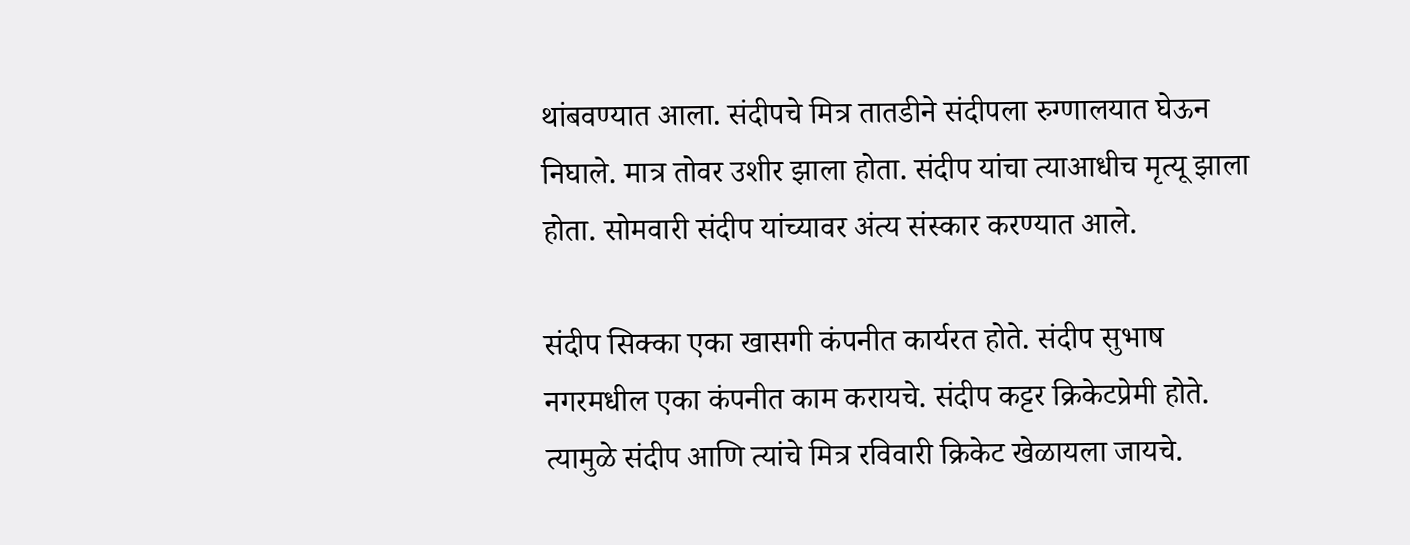थांबवण्यात आला. संदीपचे मित्र तातडीने संदीपला रुग्णालयात घेऊन निघाले. मात्र तोवर उशीर झाला होता. संदीप यांचा त्याआधीच मृत्यू झाला होता. सोमवारी संदीप यांच्यावर अंत्य संस्कार करण्यात आले.

संदीप सिक्का एका खासगी कंपनीत कार्यरत होते. संदीप सुभाष नगरमधील एका कंपनीत काम करायचे. संदीप कट्टर क्रिकेटप्रेमी होते. त्यामुळे संदीप आणि त्यांचे मित्र रविवारी क्रिकेट खेळायला जायचे.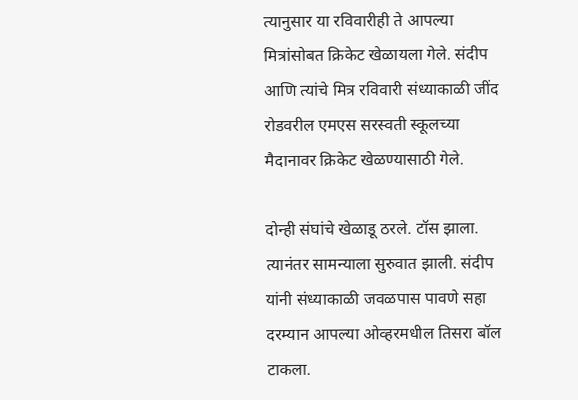त्यानुसार या रविवारीही ते आपल्या मित्रांसोबत क्रिकेट खेळायला गेले. संदीप आणि त्यांचे मित्र रविवारी संध्याकाळी जींद रोडवरील एमएस सरस्वती स्कूलच्या मैदानावर क्रिकेट खेळण्यासाठी गेले.

दोन्ही संघांचे खेळाडू ठरले. टॉस झाला. त्यानंतर सामन्याला सुरुवात झाली. संदीप यांनी संध्याकाळी जवळपास पावणे सहा दरम्यान आपल्या ओव्हरमधील तिसरा बॉल टाकला.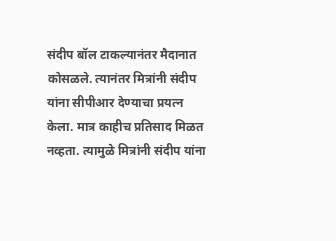संदीप बॉल टाकल्यानंतर मैदानात कोसळले. त्यानंतर मित्रांनी संदीप यांना सीपीआर देण्याचा प्रयत्न केला. मात्र काहीच प्रतिसाद मिळत नव्हता. त्यामुळे मित्रांनी संदीप यांना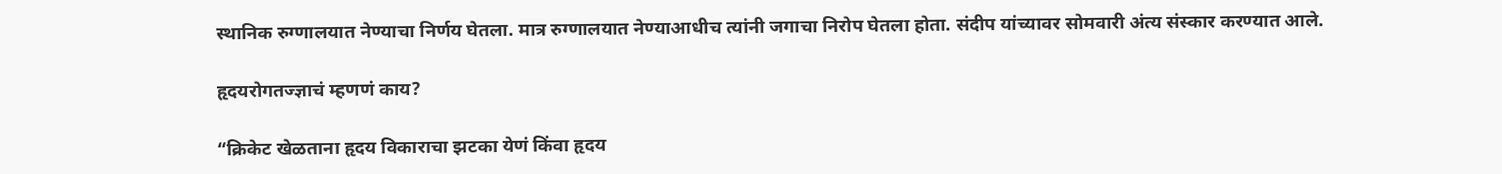स्थानिक रुग्णालयात नेण्याचा निर्णय घेतला. मात्र रुग्णालयात नेण्याआधीच त्यांनी जगाचा निरोप घेतला होता. संदीप यांच्यावर सोमवारी अंत्य संस्कार करण्यात आले.

हृदयरोगतज्ज्ञाचं म्हणणं काय?

“क्रिकेट खेळताना हृदय विकाराचा झटका येणं किंवा हृदय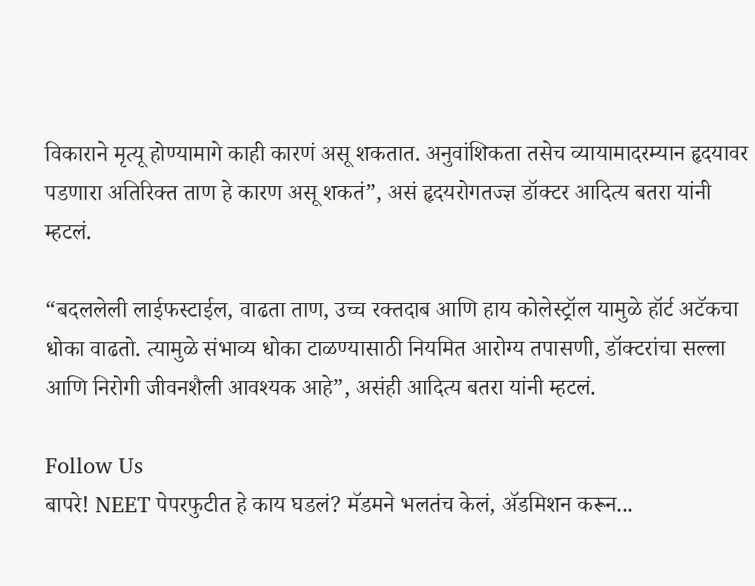विकाराने मृत्यू होण्यामागे काही कारणं असू शकतात. अनुवांशिकता तसेच व्यायामादरम्यान हृदयावर पडणारा अतिरिक्त ताण हे कारण असू शकतं”, असं हृदयरोगतज्ज्ञ डॉक्टर आदित्य बतरा यांनी म्हटलं.

“बदललेली लाईफस्टाईल, वाढता ताण, उच्च रक्तदाब आणि हाय कोलेस्ट्रॉल यामुळे हॉर्ट अटॅकचा धोका वाढतो. त्यामुळे संभाव्य धोका टाळण्यासाठी नियमित आरोग्य तपासणी, डॉक्टरांचा सल्ला आणि निरोगी जीवनशैली आवश्यक आहे”, असंही आदित्य बतरा यांनी म्हटलं.

Follow Us
बापरे! NEET पेपरफुटीत हे काय घडलं? मॅडमने भलतंच केलं, ॲडमिशन करून...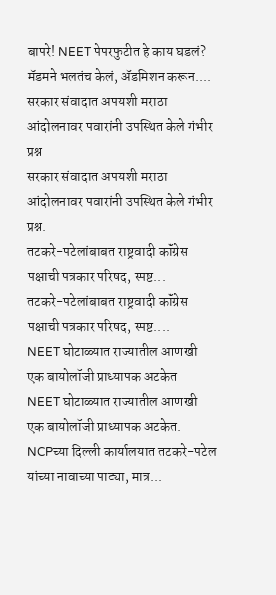बापरे! NEET पेपरफुटीत हे काय घडलं? मॅडमने भलतंच केलं, ॲडमिशन करून....
सरकार संवादात अपयशी मराठा आंदोलनावर पवारांनी उपस्थित केले गंभीर प्रश्न
सरकार संवादात अपयशी मराठा आंदोलनावर पवारांनी उपस्थित केले गंभीर प्रश्न.
तटकरे-पटेलांबाबत राष्ट्रवादी कॉंग्रेस पक्षाची पत्रकार परिषद, स्पष्ट...
तटकरे-पटेलांबाबत राष्ट्रवादी कॉंग्रेस पक्षाची पत्रकार परिषद, स्पष्ट....
NEET घोटाळ्यात राज्यातील आणखी एक बायोलॉजी प्राध्यापक अटकेत
NEET घोटाळ्यात राज्यातील आणखी एक बायोलॉजी प्राध्यापक अटकेत.
NCPच्या दिल्ली कार्यालयात तटकरे-पटेल यांच्या नावाच्या पाट्या, मात्र...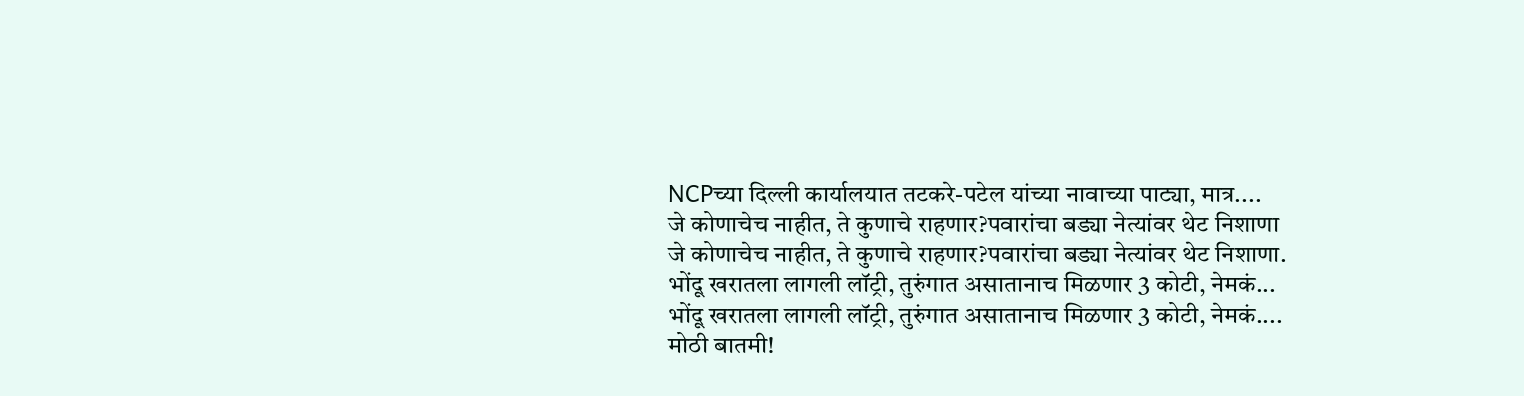NCPच्या दिल्ली कार्यालयात तटकरे-पटेल यांच्या नावाच्या पाट्या, मात्र....
जे कोणाचेच नाहीत, ते कुणाचे राहणार?पवारांचा बड्या नेत्यांवर थेट निशाणा
जे कोणाचेच नाहीत, ते कुणाचे राहणार?पवारांचा बड्या नेत्यांवर थेट निशाणा.
भोंदू खरातला लागली लॉट्री, तुरुंगात असातानाच मिळणार 3 कोटी, नेमकं...
भोंदू खरातला लागली लॉट्री, तुरुंगात असातानाच मिळणार 3 कोटी, नेमकं....
मोठी बातमी!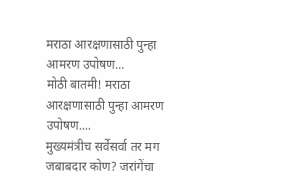मराठा आरक्षणासाठी पुन्हा आमरण उपोषण...
मोठी बातमी! मराठा आरक्षणासाठी पुन्हा आमरण उपोषण....
मुख्यमंत्रीच सर्वेसर्वा तर मग जबाबदार कोण? जरांगेंचा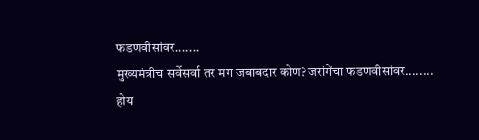फडणवीसांवर.......
मुख्यमंत्रीच सर्वेसर्वा तर मग जबाबदार कोण? जरांगेंचा फडणवीसांवर........
होय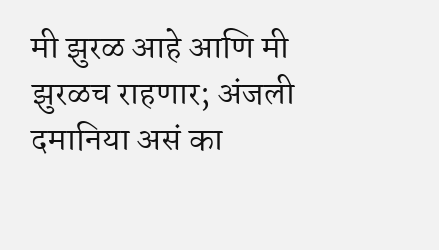मी झुरळ आहे आणि मी झुरळच राहणार; अंजली दमानिया असं का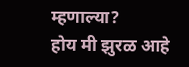म्हणाल्या?
होय मी झुरळ आहे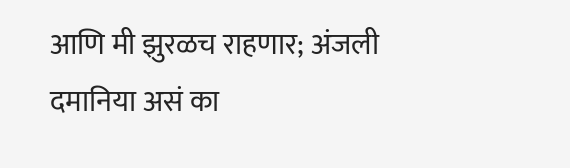आणि मी झुरळच राहणार; अंजली दमानिया असं का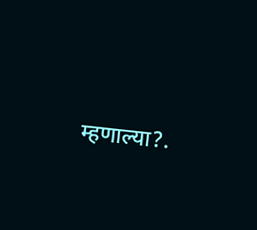म्हणाल्या?.